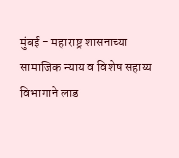मुंबई - महाराष्ट्र शासनाच्या सामाजिक न्याय व विशेष सहाय्य विभागाने लाड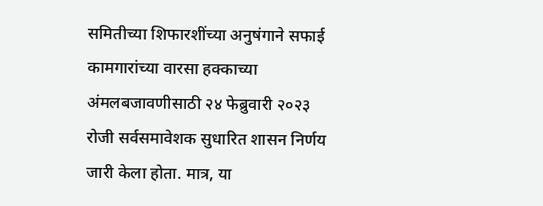समितीच्या शिफारशींच्या अनुषंगाने सफाई कामगारांच्या वारसा हक्काच्या अंमलबजावणीसाठी २४ फेब्रुवारी २०२३ रोजी सर्वसमावेशक सुधारित शासन निर्णय जारी केला होता. मात्र, या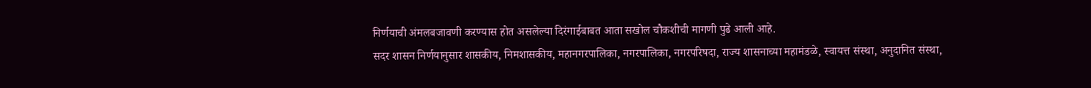निर्णयाची अंमलबजावणी करण्यास होत असलेल्या दिरंगाईबाबत आता सखोल चौकशीची मागणी पुढे आली आहे.
सदर शासन निर्णयानुसार शासकीय, निमशासकीय, महानगरपालिका, नगरपालिका, नगरपरिषदा, राज्य शासनाच्या महामंडळे, स्वायत्त संस्था, अनुदानित संस्था,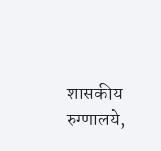शासकीय रुग्णालये,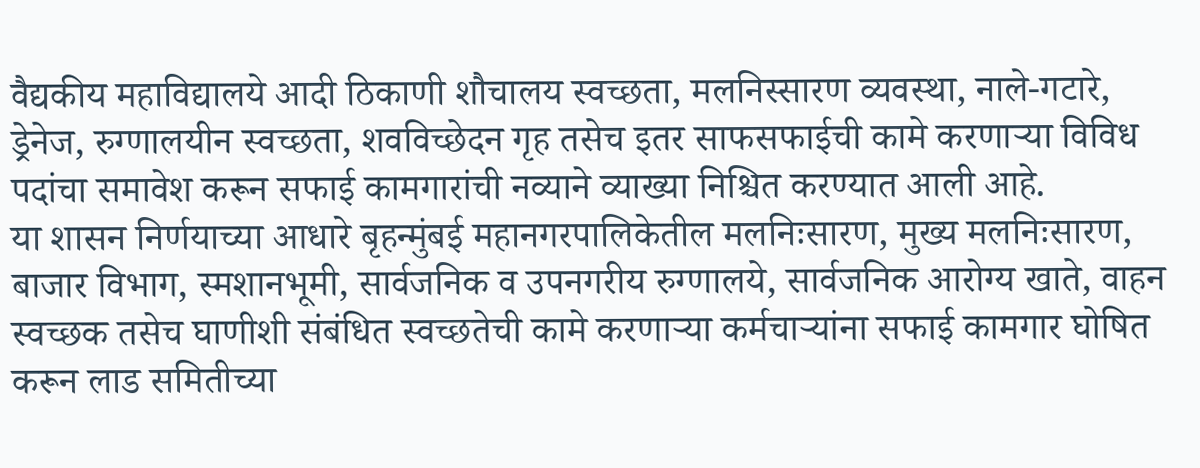वैद्यकीय महाविद्यालये आदी ठिकाणी शौचालय स्वच्छता, मलनिस्सारण व्यवस्था, नाले-गटारे, ड्रेनेज, रुग्णालयीन स्वच्छता, शवविच्छेदन गृह तसेच इतर साफसफाईची कामे करणाऱ्या विविध पदांचा समावेश करून सफाई कामगारांची नव्याने व्याख्या निश्चित करण्यात आली आहे.
या शासन निर्णयाच्या आधारे बृहन्मुंबई महानगरपालिकेतील मलनिःसारण, मुख्य मलनिःसारण, बाजार विभाग, स्मशानभूमी, सार्वजनिक व उपनगरीय रुग्णालये, सार्वजनिक आरोग्य खाते, वाहन स्वच्छक तसेच घाणीशी संबंधित स्वच्छतेची कामे करणाऱ्या कर्मचाऱ्यांना सफाई कामगार घोषित करून लाड समितीच्या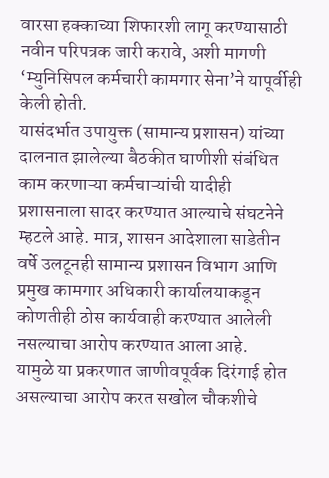वारसा हक्काच्या शिफारशी लागू करण्यासाठी नवीन परिपत्रक जारी करावे, अशी मागणी ‘म्युनिसिपल कर्मचारी कामगार सेना’ने यापूर्वीही केली होती.
यासंदर्भात उपायुक्त (सामान्य प्रशासन) यांच्या दालनात झालेल्या बैठकीत घाणीशी संबंधित काम करणाऱ्या कर्मचाऱ्यांची यादीही प्रशासनाला सादर करण्यात आल्याचे संघटनेने म्हटले आहे. मात्र, शासन आदेशाला साडेतीन वर्षे उलटूनही सामान्य प्रशासन विभाग आणि प्रमुख कामगार अधिकारी कार्यालयाकडून कोणतीही ठोस कार्यवाही करण्यात आलेली नसल्याचा आरोप करण्यात आला आहे.
यामुळे या प्रकरणात जाणीवपूर्वक दिरंगाई होत असल्याचा आरोप करत सखोल चौकशीचे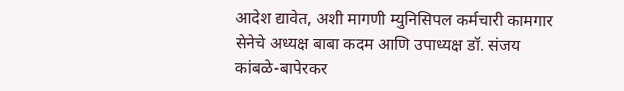आदेश द्यावेत, अशी मागणी म्युनिसिपल कर्मचारी कामगार सेनेचे अध्यक्ष बाबा कदम आणि उपाध्यक्ष डॉ. संजय कांबळे-बापेरकर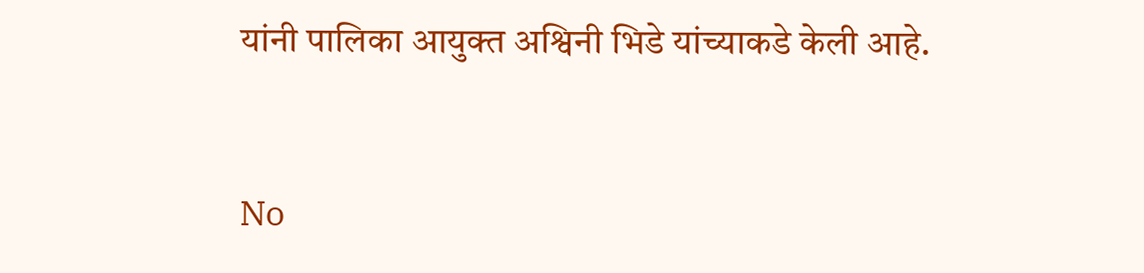यांनी पालिका आयुक्त अश्विनी भिडे यांच्याकडे केली आहे.


No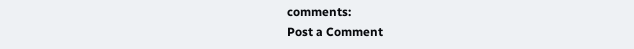comments:
Post a Comment